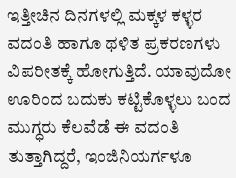ಇತ್ತೀಚಿನ ದಿನಗಳಲ್ಲಿ ಮಕ್ಕಳ ಕಳ್ಳರ ವದಂತಿ ಹಾಗೂ ಥಳಿತ ಪ್ರಕರಣಗಳು ವಿಪರೀತಕ್ಕೆ ಹೋಗುತ್ತಿದೆ. ಯಾವುದೋ ಊರಿಂದ ಬದುಕು ಕಟ್ಟಿಕೊಳ್ಳಲು ಬಂದ ಮುಗ್ಧರು ಕೆಲವೆಡೆ ಈ ವದಂತಿ ತುತ್ತಾಗಿದ್ದರೆ, ಇಂಜಿನಿಯರ್ಗಳೂ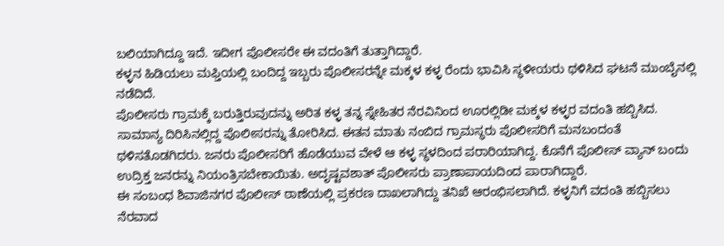ಬಲಿಯಾಗಿದ್ದೂ ಇದೆ. ಇದೀಗ ಪೊಲೀಸರೇ ಈ ವದಂತಿಗೆ ತುತ್ತಾಗಿದ್ದಾರೆ.
ಕಳ್ಳನ ಹಿಡಿಯಲು ಮಫ್ತಿಯಲ್ಲಿ ಬಂದಿದ್ದ ಇಬ್ಬರು ಪೊಲೀಸರನ್ನೇ ಮಕ್ಕಳ ಕಳ್ಳ ರೆಂದು ಭಾವಿಸಿ ಸ್ಥಳೀಯರು ಥಳಿಸಿದ ಘಟನೆ ಮುಂಬೈನಲ್ಲಿ ನಡೆದಿದೆ.
ಪೊಲೀಸರು ಗ್ರಾಮಕ್ಕೆ ಬರುತ್ತಿರುವುದನ್ನು ಅರಿತ ಕಳ್ಳ ತನ್ನ ಸ್ನೇಹಿತರ ನೆರವಿನಿಂದ ಊರಲ್ಲಿಡೀ ಮಕ್ಕಳ ಕಳ್ಳರ ವದಂತಿ ಹಬ್ಬಿಸಿದ. ಸಾಮಾನ್ಯ ದಿರಿಸಿನಲ್ಲಿದ್ದ ಪೊಲೀಸರನ್ನು ತೋರಿಸಿದ. ಈತನ ಮಾತು ನಂಬಿದ ಗ್ರಾಮಸ್ಥರು ಪೊಲೀಸರಿಗೆ ಮನಬಂದಂತೆ ಥಳಿಸತೊಡಗಿದರು. ಜನರು ಪೊಲೀಸರಿಗೆ ಹೊಡೆಯುವ ವೇಳೆ ಆ ಕಳ್ಳ ಸ್ಥಳದಿಂದ ಪರಾರಿಯಾಗಿದ್ದ. ಕೊನೆಗೆ ಪೊಲೀಸ್ ವ್ಯಾನ್ ಬಂದು ಉದ್ರಿಕ್ತ ಜನರನ್ನು ನಿಯಂತ್ರಿಸಬೇಕಾಯಿತು. ಅದೃಷ್ಟವಶಾತ್ ಪೊಲೀಸರು ಪ್ರಾಣಾಪಾಯದಿಂದ ಪಾರಾಗಿದ್ದಾರೆ.
ಈ ಸಂಬಂಧ ಶಿವಾಜಿನಗರ ಪೊಲೀಸ್ ಠಾಣೆಯಲ್ಲಿ ಪ್ರಕರಣ ದಾಖಲಾಗಿದ್ದು ತನಿಖೆ ಆರಂಭಿಸಲಾಗಿದೆ. ಕಳ್ಳನಿಗೆ ವದಂತಿ ಹಬ್ಬಿಸಲು ನೆರವಾದ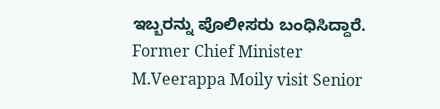ಇಬ್ಬರನ್ನು ಪೊಲೀಸರು ಬಂಧಿಸಿದ್ದಾರೆ.
Former Chief Minister M.Veerappa Moily visit Senior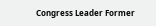Congress Leader Former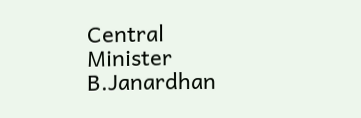Central Minister B.Janardhan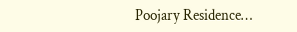Poojary Residence…